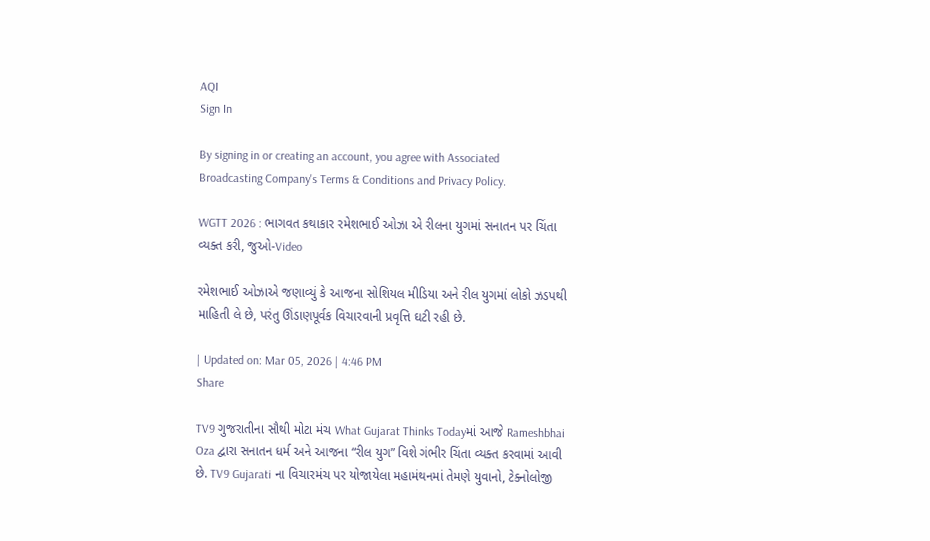AQI
Sign In

By signing in or creating an account, you agree with Associated Broadcasting Company's Terms & Conditions and Privacy Policy.

WGTT 2026 : ભાગવત કથાકાર રમેશભાઈ ઓઝા એ રીલના યુગમાં સનાતન પર ચિંતા વ્યક્ત કરી, જુઓ-Video

રમેશભાઈ ઓઝાએ જણાવ્યું કે આજના સોશિયલ મીડિયા અને રીલ યુગમાં લોકો ઝડપથી માહિતી લે છે, પરંતુ ઊંડાણપૂર્વક વિચારવાની પ્રવૃત્તિ ઘટી રહી છે.

| Updated on: Mar 05, 2026 | 4:46 PM
Share

TV9 ગુજરાતીના સૌથી મોટા મંચ What Gujarat Thinks Todayમાં આજે Rameshbhai Oza દ્વારા સનાતન ધર્મ અને આજના “રીલ યુગ” વિશે ગંભીર ચિંતા વ્યક્ત કરવામાં આવી છે. TV9 Gujarati ના વિચારમંચ પર યોજાયેલા મહામંથનમાં તેમણે યુવાનો, ટેક્નોલોજી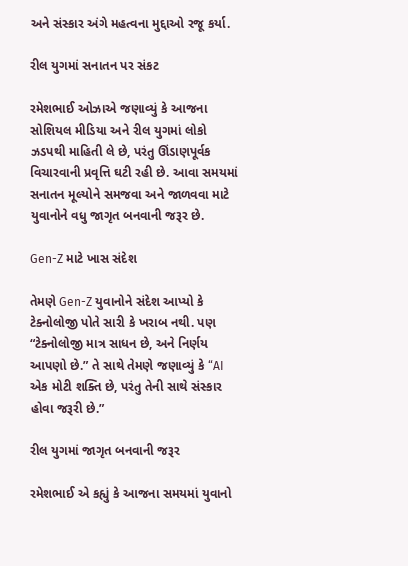અને સંસ્કાર અંગે મહત્વના મુદ્દાઓ રજૂ કર્યા.

રીલ યુગમાં સનાતન પર સંકટ

રમેશભાઈ ઓઝાએ જણાવ્યું કે આજના સોશિયલ મીડિયા અને રીલ યુગમાં લોકો ઝડપથી માહિતી લે છે, પરંતુ ઊંડાણપૂર્વક વિચારવાની પ્રવૃત્તિ ઘટી રહી છે. આવા સમયમાં સનાતન મૂલ્યોને સમજવા અને જાળવવા માટે યુવાનોને વધુ જાગૃત બનવાની જરૂર છે.

Gen-Z માટે ખાસ સંદેશ

તેમણે Gen-Z યુવાનોને સંદેશ આપ્યો કે ટેક્નોલોજી પોતે સારી કે ખરાબ નથી. પણ “ટેક્નોલોજી માત્ર સાધન છે, અને નિર્ણય આપણો છે.” તે સાથે તેમણે જણાવ્યું કે “AI એક મોટી શક્તિ છે, પરંતુ તેની સાથે સંસ્કાર હોવા જરૂરી છે.”

રીલ યુગમાં જાગૃત બનવાની જરૂર

રમેશભાઈ એ કહ્યું કે આજના સમયમાં યુવાનો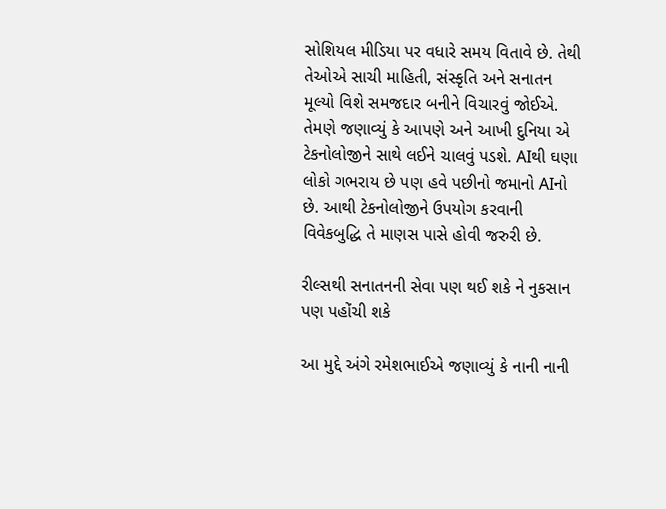સોશિયલ મીડિયા પર વધારે સમય વિતાવે છે. તેથી તેઓએ સાચી માહિતી, સંસ્કૃતિ અને સનાતન મૂલ્યો વિશે સમજદાર બનીને વિચારવું જોઈએ. તેમણે જણાવ્યું કે આપણે અને આખી દુનિયા એ ટેકનોલોજીને સાથે લઈને ચાલવું પડશે. AIથી ઘણા લોકો ગભરાય છે પણ હવે પછીનો જમાનો AIનો છે. આથી ટેકનોલોજીને ઉપયોગ કરવાની વિવેકબુદ્ધિ તે માણસ પાસે હોવી જરુરી છે.

રીલ્સથી સનાતનની સેવા પણ થઈ શકે ને નુકસાન પણ પહોંચી શકે

આ મુદ્દે અંગે રમેશભાઈએ જણાવ્યું કે નાની નાની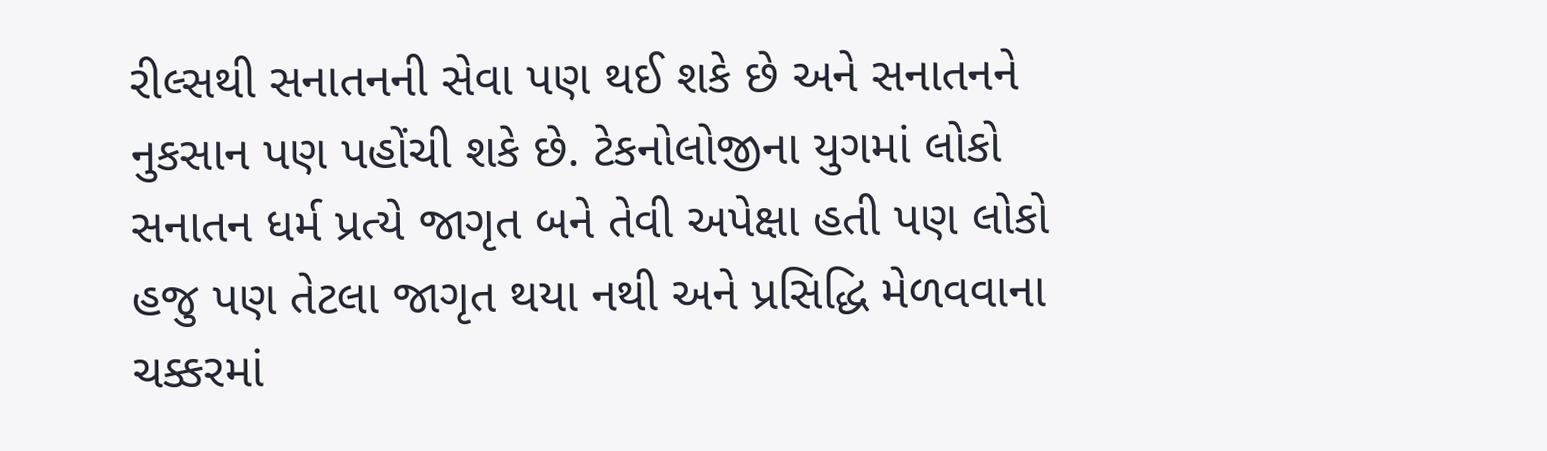રીલ્સથી સનાતનની સેવા પણ થઈ શકે છે અને સનાતનને નુકસાન પણ પહોંચી શકે છે. ટેકનોલોજીના યુગમાં લોકો સનાતન ધર્મ પ્રત્યે જાગૃત બને તેવી અપેક્ષા હતી પણ લોકો હજુ પણ તેટલા જાગૃત થયા નથી અને પ્રસિદ્ધિ મેળવવાના ચક્કરમાં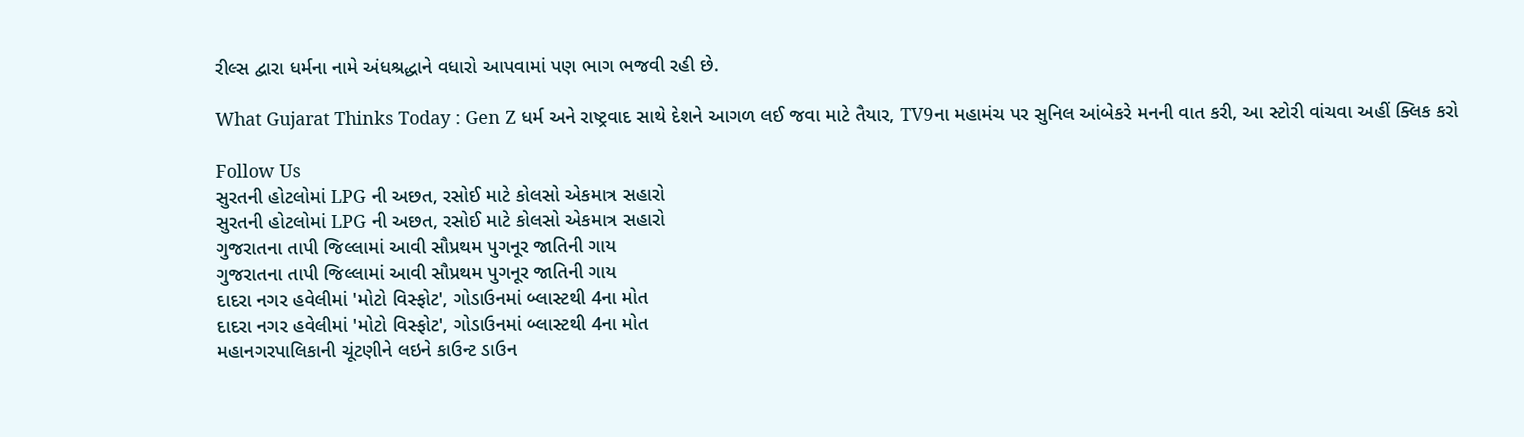રીલ્સ દ્વારા ધર્મના નામે અંધશ્રદ્ધાને વધારો આપવામાં પણ ભાગ ભજવી રહી છે.

What Gujarat Thinks Today : Gen Z ધર્મ અને રાષ્ટ્રવાદ સાથે દેશને આગળ લઈ જવા માટે તૈયાર, TV9ના મહામંચ પર સુનિલ આંબેકરે મનની વાત કરી, આ સ્ટોરી વાંચવા અહીં ક્લિક કરો

Follow Us
સુરતની હોટલોમાં LPG ની અછત, રસોઈ માટે કોલસો એકમાત્ર સહારો
સુરતની હોટલોમાં LPG ની અછત, રસોઈ માટે કોલસો એકમાત્ર સહારો
ગુજરાતના તાપી જિલ્લામાં આવી સૌપ્રથમ પુગનૂર જાતિની ગાય
ગુજરાતના તાપી જિલ્લામાં આવી સૌપ્રથમ પુગનૂર જાતિની ગાય
દાદરા નગર હવેલીમાં 'મોટો વિસ્ફોટ', ગોડાઉનમાં બ્લાસ્ટથી 4ના મોત
દાદરા નગર હવેલીમાં 'મોટો વિસ્ફોટ', ગોડાઉનમાં બ્લાસ્ટથી 4ના મોત
મહાનગરપાલિકાની ચૂંટણીને લઇને કાઉન્ટ ડાઉન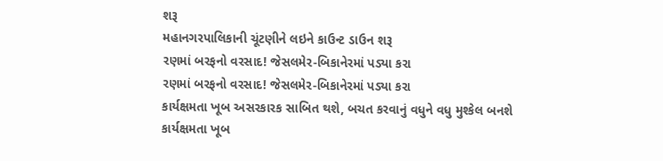શરૂ
મહાનગરપાલિકાની ચૂંટણીને લઇને કાઉન્ટ ડાઉન શરૂ
રણમાં બરફનો વરસાદ! જેસલમેર-બિકાનેરમાં પડ્યા કરા
રણમાં બરફનો વરસાદ! જેસલમેર-બિકાનેરમાં પડ્યા કરા
કાર્યક્ષમતા ખૂબ અસરકારક સાબિત થશે, બચત કરવાનું વધુને વધુ મુશ્કેલ બનશે
કાર્યક્ષમતા ખૂબ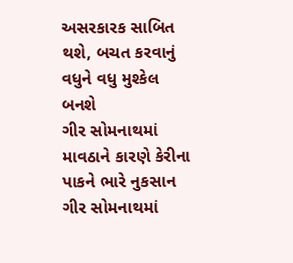અસરકારક સાબિત થશે, બચત કરવાનું વધુને વધુ મુશ્કેલ બનશે
ગીર સોમનાથમાં માવઠાને કારણે કેરીના પાકને ભારે નુકસાન
ગીર સોમનાથમાં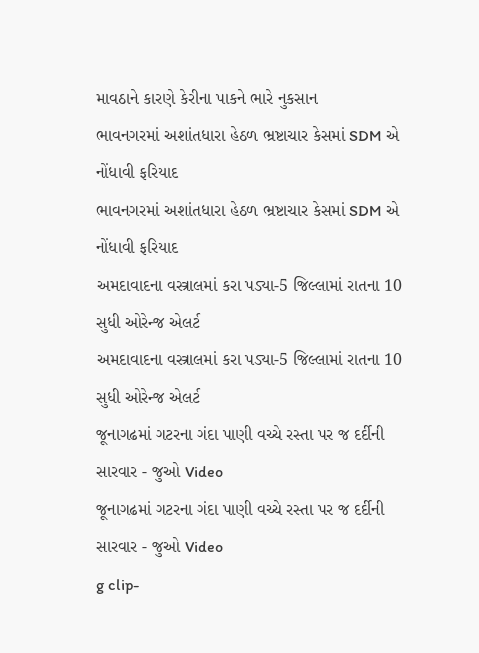માવઠાને કારણે કેરીના પાકને ભારે નુકસાન
ભાવનગરમાં અશાંતધારા હેઠળ ભ્રષ્ટાચાર કેસમાં SDM એ નોંધાવી ફરિયાદ
ભાવનગરમાં અશાંતધારા હેઠળ ભ્રષ્ટાચાર કેસમાં SDM એ નોંધાવી ફરિયાદ
અમદાવાદના વસ્ત્રાલમાં કરા પડ્યા-5 જિલ્લામાં રાતના 10 સુધી ઓરેન્જ એલર્ટ
અમદાવાદના વસ્ત્રાલમાં કરા પડ્યા-5 જિલ્લામાં રાતના 10 સુધી ઓરેન્જ એલર્ટ
જૂનાગઢમાં ગટરના ગંદા પાણી વચ્ચે રસ્તા પર જ દર્દીની સારવાર - જુઓ Video
જૂનાગઢમાં ગટરના ગંદા પાણી વચ્ચે રસ્તા પર જ દર્દીની સારવાર - જુઓ Video
g clip-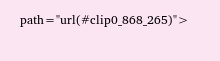path="url(#clip0_868_265)">